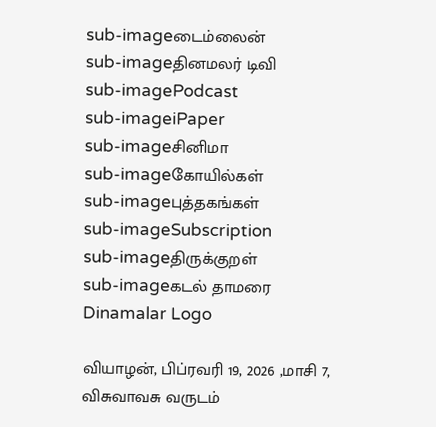sub-imageடைம்லைன்
sub-imageதினமலர் டிவி
sub-imagePodcast
sub-imageiPaper
sub-imageசினிமா
sub-imageகோயில்கள்
sub-imageபுத்தகங்கள்
sub-imageSubscription
sub-imageதிருக்குறள்
sub-imageகடல் தாமரை
Dinamalar Logo

வியாழன், பிப்ரவரி 19, 2026 ,மாசி 7, விசுவாவசு வருடம்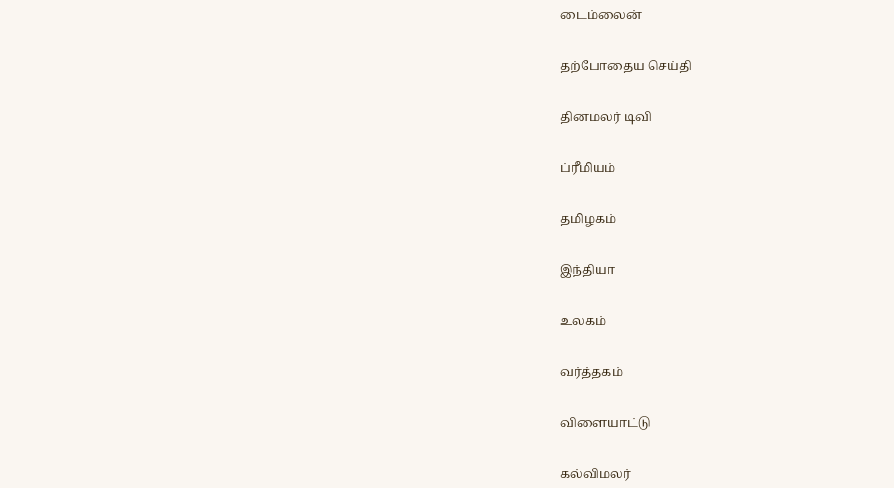டைம்லைன்


தற்போதைய செய்தி


தினமலர் டிவி


ப்ரீமியம்


தமிழகம்


இந்தியா


உலகம்


வர்த்தகம்


விளையாட்டு


கல்விமலர்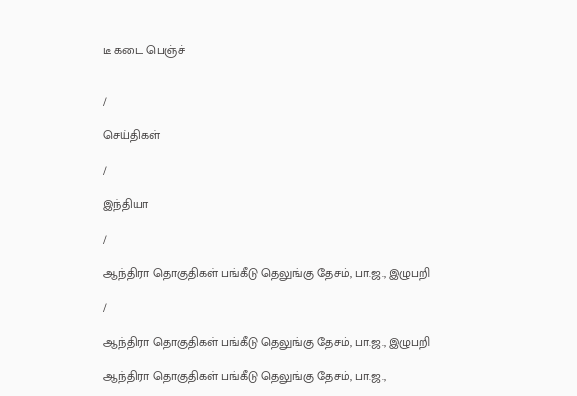டீ கடை பெஞ்ச்


/

செய்திகள்

/

இந்தியா

/

ஆந்திரா தொகுதிகள் பங்கீடு தெலுங்கு தேசம், பா.ஜ., இழுபறி

/

ஆந்திரா தொகுதிகள் பங்கீடு தெலுங்கு தேசம், பா.ஜ., இழுபறி

ஆந்திரா தொகுதிகள் பங்கீடு தெலுங்கு தேசம், பா.ஜ.,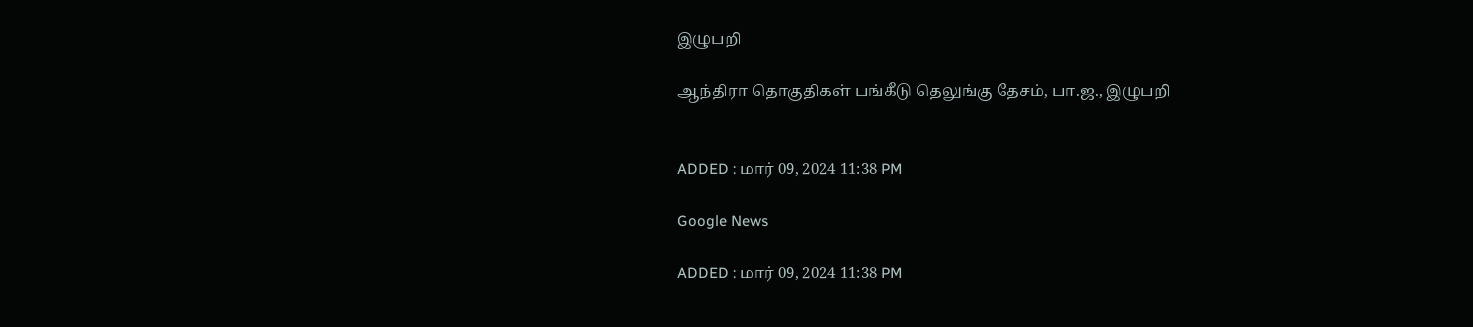இழுபறி

ஆந்திரா தொகுதிகள் பங்கீடு தெலுங்கு தேசம், பா.ஜ., இழுபறி


ADDED : மார் 09, 2024 11:38 PM

Google News

ADDED : மார் 09, 2024 11:38 PM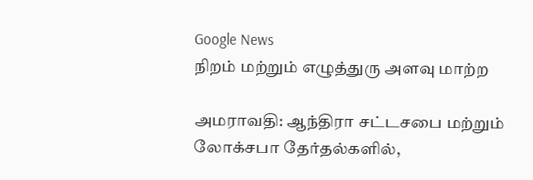Google News
நிறம் மற்றும் எழுத்துரு அளவு மாற்ற

அமராவதி: ஆந்திரா சட்டசபை மற்றும் லோக்சபா தேர்தல்களில்,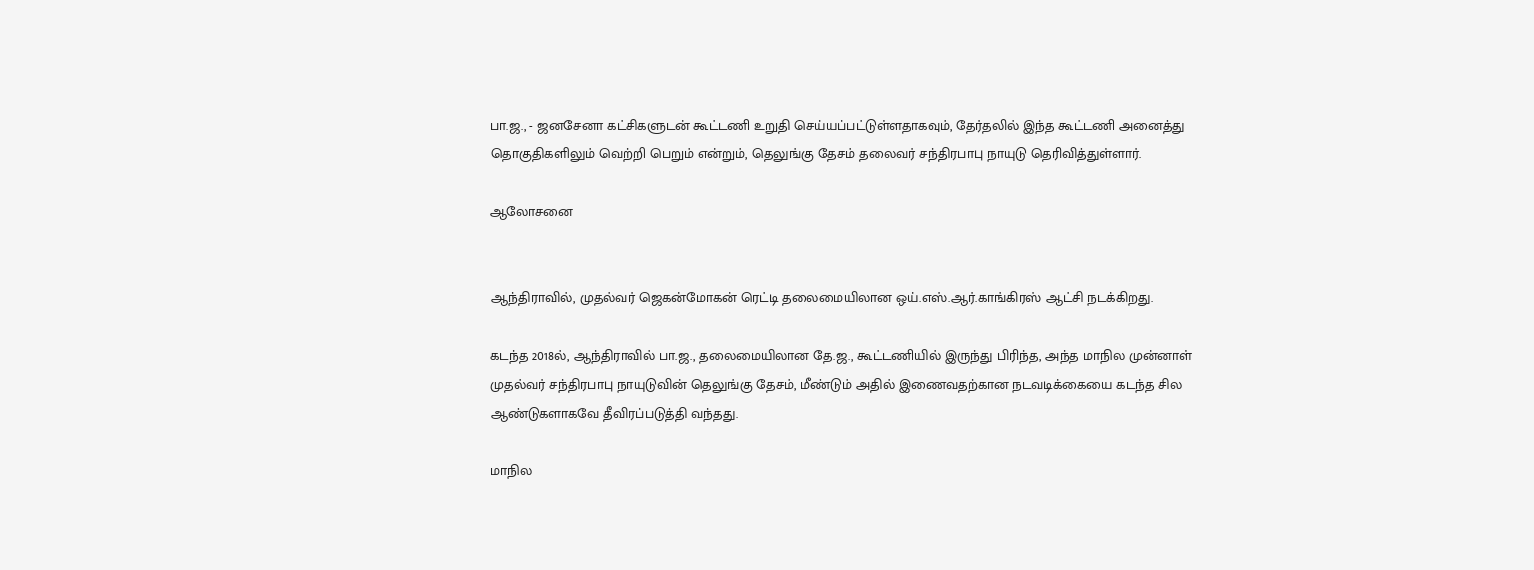பா.ஜ., - ஜனசேனா கட்சிகளுடன் கூட்டணி உறுதி செய்யப்பட்டுள்ளதாகவும், தேர்தலில் இந்த கூட்டணி அனைத்து தொகுதிகளிலும் வெற்றி பெறும் என்றும், தெலுங்கு தேசம் தலைவர் சந்திரபாபு நாயுடு தெரிவித்துள்ளார்.

ஆலோசனை


ஆந்திராவில், முதல்வர் ஜெகன்மோகன் ரெட்டி தலைமையிலான ஒய்.எஸ்.ஆர்.காங்கிரஸ் ஆட்சி நடக்கிறது.

கடந்த 2018ல், ஆந்திராவில் பா.ஜ., தலைமையிலான தே.ஜ., கூட்டணியில் இருந்து பிரிந்த, அந்த மாநில முன்னாள் முதல்வர் சந்திரபாபு நாயுடுவின் தெலுங்கு தேசம், மீண்டும் அதில் இணைவதற்கான நடவடிக்கையை கடந்த சில ஆண்டுகளாகவே தீவிரப்படுத்தி வந்தது.

மாநில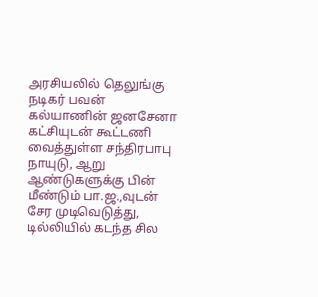அரசியலில் தெலுங்கு நடிகர் பவன் கல்யாணின் ஜனசேனா கட்சியுடன் கூட்டணி வைத்துள்ள சந்திரபாபு நாயுடு, ஆறு ஆண்டுகளுக்கு பின் மீண்டும் பா.ஜ.,வுடன் சேர முடிவெடுத்து, டில்லியில் கடந்த சில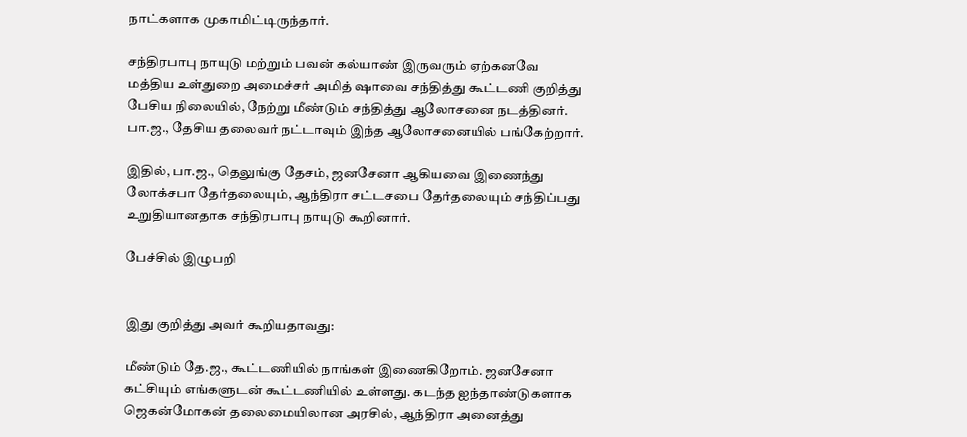நாட்களாக முகாமிட்டிருந்தார்.

சந்திரபாபு நாயுடு மற்றும் பவன் கல்யாண் இருவரும் ஏற்கனவே மத்திய உள்துறை அமைச்சர் அமித் ஷாவை சந்தித்து கூட்டணி குறித்து பேசிய நிலையில், நேற்று மீண்டும் சந்தித்து ஆலோசனை நடத்தினர். பா.ஜ., தேசிய தலைவர் நட்டாவும் இந்த ஆலோசனையில் பங்கேற்றார்.

இதில், பா.ஜ., தெலுங்கு தேசம், ஜனசேனா ஆகியவை இணைந்து லோக்சபா தேர்தலையும், ஆந்திரா சட்டசபை தேர்தலையும் சந்திப்பது உறுதியானதாக சந்திரபாபு நாயுடு கூறினார்.

பேச்சில் இழுபறி


இது குறித்து அவர் கூறியதாவது:

மீண்டும் தே.ஜ., கூட்டணியில் நாங்கள் இணைகிறோம். ஜனசேனா கட்சியும் எங்களுடன் கூட்டணியில் உள்ளது. கடந்த ஐந்தாண்டுகளாக ஜெகன்மோகன் தலைமையிலான அரசில், ஆந்திரா அனைத்து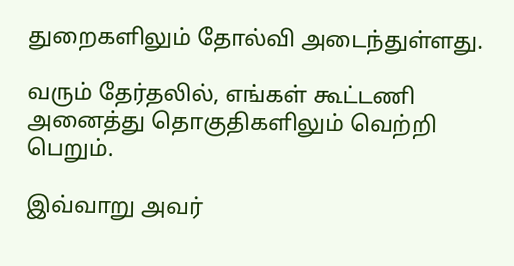துறைகளிலும் தோல்வி அடைந்துள்ளது.

வரும் தேர்தலில், எங்கள் கூட்டணி அனைத்து தொகுதிகளிலும் வெற்றி பெறும்.

இவ்வாறு அவர்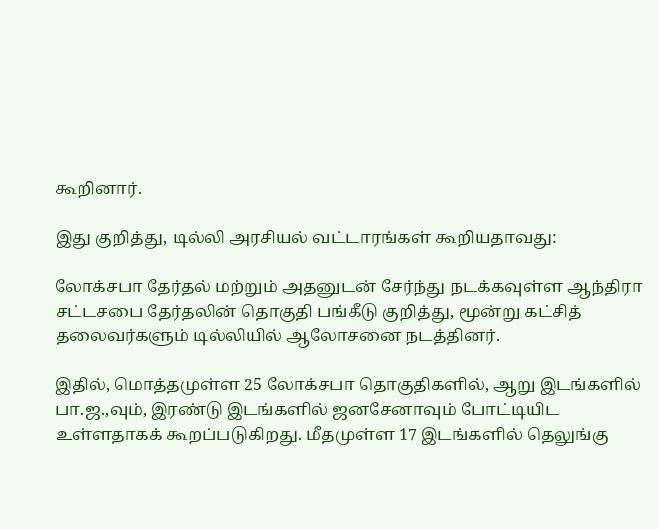கூறினார்.

இது குறித்து, டில்லி அரசியல் வட்டாரங்கள் கூறியதாவது:

லோக்சபா தேர்தல் மற்றும் அதனுடன் சேர்ந்து நடக்கவுள்ள ஆந்திரா சட்டசபை தேர்தலின் தொகுதி பங்கீடு குறித்து, மூன்று கட்சித் தலைவர்களும் டில்லியில் ஆலோசனை நடத்தினர்.

இதில், மொத்தமுள்ள 25 லோக்சபா தொகுதிகளில், ஆறு இடங்களில் பா.ஜ.,வும், இரண்டு இடங்களில் ஜனசேனாவும் போட்டியிட உள்ளதாகக் கூறப்படுகிறது. மீதமுள்ள 17 இடங்களில் தெலுங்கு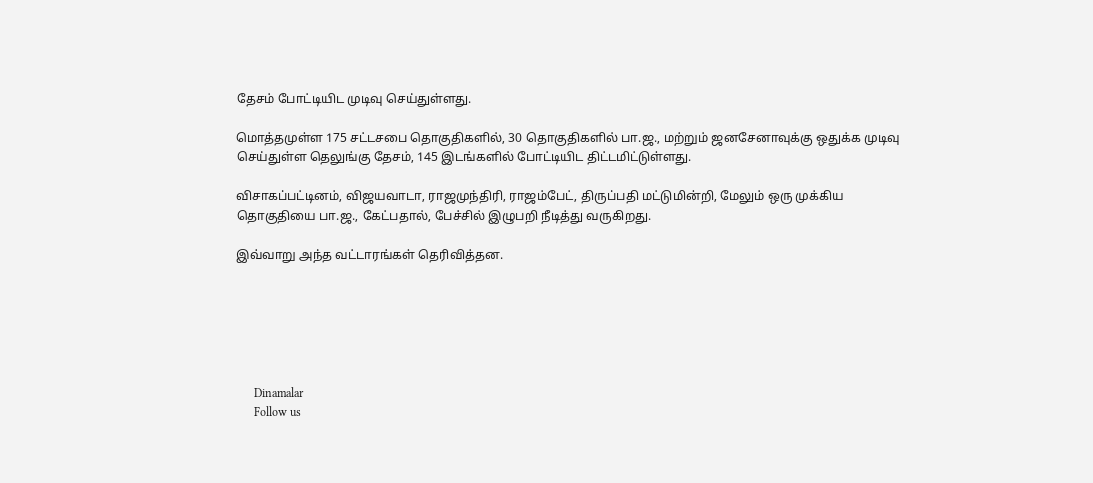தேசம் போட்டியிட முடிவு செய்துள்ளது.

மொத்தமுள்ள 175 சட்டசபை தொகுதிகளில், 30 தொகுதிகளில் பா.ஜ., மற்றும் ஜனசேனாவுக்கு ஒதுக்க முடிவு செய்துள்ள தெலுங்கு தேசம், 145 இடங்களில் போட்டியிட திட்டமிட்டுள்ளது.

விசாகப்பட்டினம், விஜயவாடா, ராஜமுந்திரி, ராஜம்பேட், திருப்பதி மட்டுமின்றி, மேலும் ஒரு முக்கிய தொகுதியை பா.ஜ., கேட்பதால், பேச்சில் இழுபறி நீடித்து வருகிறது.

இவ்வாறு அந்த வட்டாரங்கள் தெரிவித்தன.






      Dinamalar
      Follow us